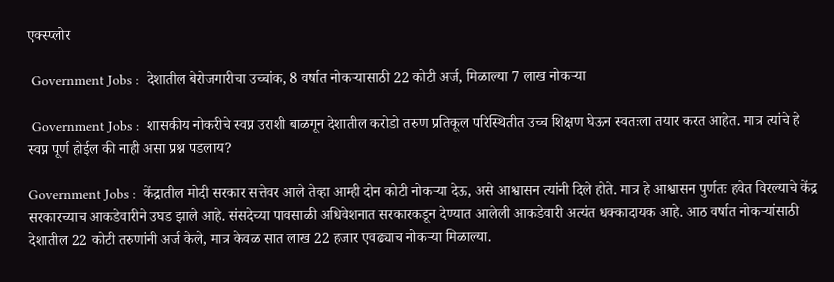एक्स्प्लोर

 Government Jobs :  देशातील बेरोजगारीचा उच्चांक, 8 वर्षात नोकऱ्यासाठी 22 कोटी अर्ज, मिळाल्या 7 लाख नोकऱ्या

 Government Jobs :  शासकीय नोकरीचे स्वप्न उराशी बाळगून देशातील करोडो तरुण प्रतिकूल परिस्थितीत उच्च शिक्षण घेऊन स्वतःला तयार करत आहेत. मात्र त्यांचे हे स्वप्न पूर्ण होईल की नाही असा प्रश्न पडलाय?

Government Jobs :  केंद्रातील मोदी सरकार सत्तेवर आले तेव्हा आम्ही दोन कोटी नोकऱ्या देऊ, असे आश्वासन त्यांनी दिले होते. मात्र हे आश्वासन पुर्णतः हवेत विरल्याचे केंद्र सरकारच्याच आकडेवारीने उघड झाले आहे. संसदेच्या पावसाळी अधिवेशनात सरकारकडून देण्यात आलेली आकडेवारी अत्यंत धक्कादायक आहे. आठ वर्षात नोकऱ्यांसाठी देशातील 22 कोटी तरुणांनी अर्ज केले, मात्र केवळ सात लाख 22 हजार एवढ्याच नोकऱ्या मिळाल्या.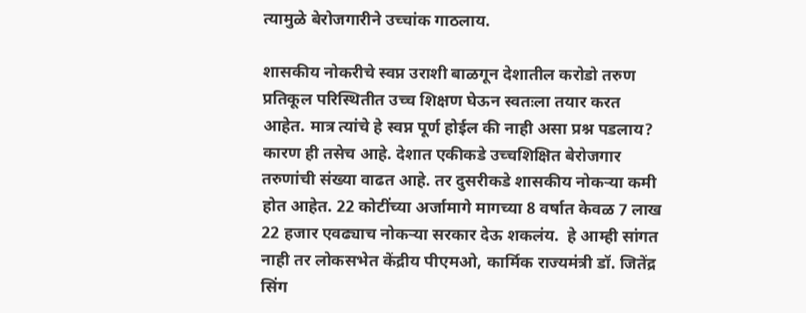त्यामुळे बेरोजगारीने उच्चांक गाठलाय.

शासकीय नोकरीचे स्वप्न उराशी बाळगून देशातील करोडो तरुण प्रतिकूल परिस्थितीत उच्च शिक्षण घेऊन स्वतःला तयार करत आहेत. मात्र त्यांचे हे स्वप्न पूर्ण होईल की नाही असा प्रश्न पडलाय? कारण ही तसेच आहे. देशात एकीकडे उच्चशिक्षित बेरोजगार तरुणांची संख्या वाढत आहे. तर दुसरीकडे शासकीय नोकऱ्या कमी होत आहेत. 22 कोटींच्या अर्जामागे मागच्या 8 वर्षात केवळ 7 लाख 22 हजार एवढ्याच नोकऱ्या सरकार देऊ शकलंय.  हे आम्ही सांगत नाही तर लोकसभेत केंद्रीय पीएमओ, कार्मिक राज्यमंत्री डॉ. जितेंद्र सिंग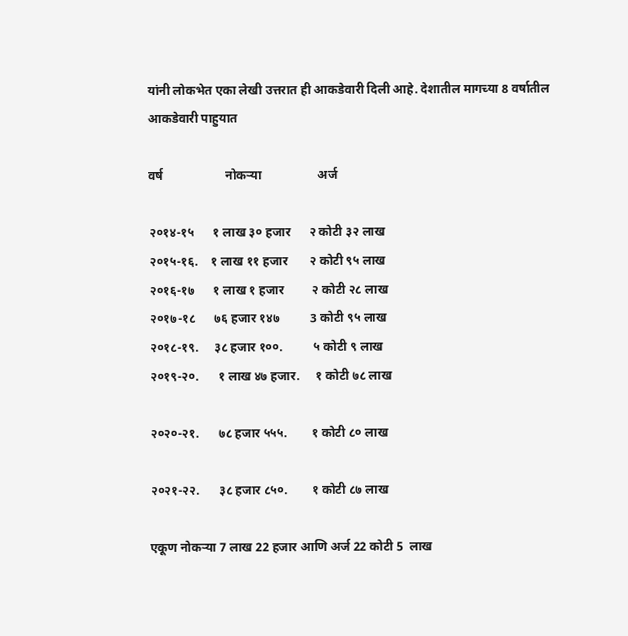यांनी लोकभेत एका लेखी उत्तरात ही आकडेवारी दिली आहे. देशातील मागच्या 8 वर्षातील आकडेवारी पाहुयात

वर्ष                    नोकऱ्या                  अर्ज

२०१४-१५      १ लाख ३० हजार      २ कोटी ३२ लाख
२०१५-१६.    १ लाख ११ हजार       २ कोटी ९५ लाख
२०१६-१७      १ लाख १ हजार         २ कोटी २८ लाख
२०१७-१८      ७६ हजार १४७          3 कोटी ९५ लाख
२०१८-१९.     ३८ हजार १००.          ५ कोटी ९ लाख
२०१९-२०.      १ लाख ४७ हजार.     १ कोटी ७८ लाख

२०२०-२१.      ७८ हजार ५५५.        १ कोटी ८० लाख

२०२१-२२.      ३८ हजार ८५०.        १ कोटी ८७ लाख

एकूण नोकऱ्या 7 लाख 22 हजार आणि अर्ज 22 कोटी 5  लाख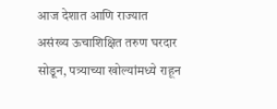आज देशात आणि राज्यात असंख्य ऊचाशिक्षित तरुण घरदार सोडून, पत्र्याच्या खोल्यांमध्ये राहून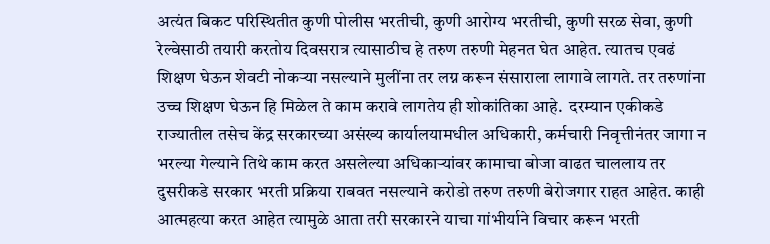अत्यंत बिकट परिस्थितीत कुणी पोलीस भरतीची, कुणी आरोग्य भरतीची, कुणी सरळ सेवा, कुणी रेल्वेसाठी तयारी करतोय दिवसरात्र त्यासाठीच हे तरुण तरुणी मेहनत घेत आहेत. त्यातच एवढं शिक्षण घेऊन शेवटी नोकऱ्या नसल्याने मुलींना तर लग्न करून संसाराला लागावे लागते. तर तरुणांना उच्च शिक्षण घेऊन हि मिळेल ते काम करावे लागतेय ही शोकांतिका आहे.  दरम्यान एकीकडे राज्यातील तसेच केंद्र सरकारच्या असंख्य कार्यालयामधील अधिकारी, कर्मचारी निवृत्तीनंतर जागा न भरल्या गेल्याने तिथे काम करत असलेल्या अधिकाऱ्यांवर कामाचा बोजा वाढत चाललाय तर दुसरीकडे सरकार भरती प्रक्रिया राबवत नसल्याने करोडो तरुण तरुणी बेरोजगार राहत आहेत. काही आत्महत्या करत आहेत त्यामुळे आता तरी सरकारने याचा गांभीर्याने विचार करून भरती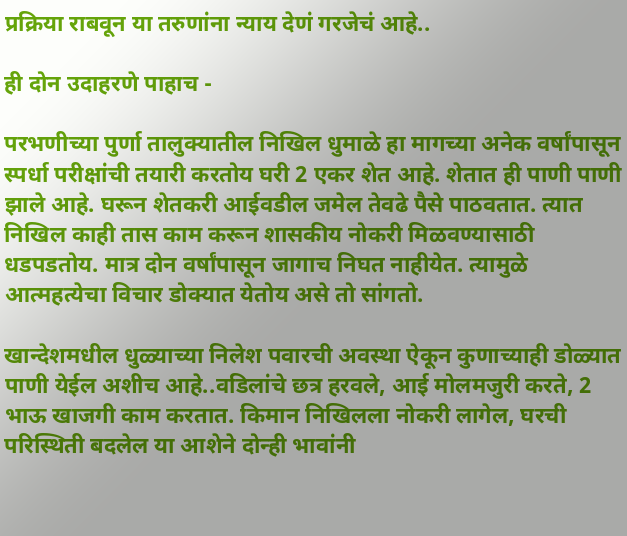प्रक्रिया राबवून या तरुणांना न्याय देणं गरजेचं आहे..

ही दोन उदाहरणे पाहाच -

परभणीच्या पुर्णा तालुक्यातील निखिल धुमाळे हा मागच्या अनेक वर्षांपासून स्पर्धा परीक्षांची तयारी करतोय घरी 2 एकर शेत आहे. शेतात ही पाणी पाणी झाले आहे. घरून शेतकरी आईवडील जमेल तेवढे पैसे पाठवतात. त्यात निखिल काही तास काम करून शासकीय नोकरी मिळवण्यासाठी धडपडतोय. मात्र दोन वर्षांपासून जागाच निघत नाहीयेत. त्यामुळे आत्महत्येचा विचार डोक्यात येतोय असे तो सांगतो.

खान्देशमधील धुळ्याच्या निलेश पवारची अवस्था ऐकून कुणाच्याही डोळ्यात पाणी येईल अशीच आहे..वडिलांचे छत्र हरवले, आई मोलमजुरी करते, 2 भाऊ खाजगी काम करतात. किमान निखिलला नोकरी लागेल, घरची परिस्थिती बदलेल या आशेने दोन्ही भावांनी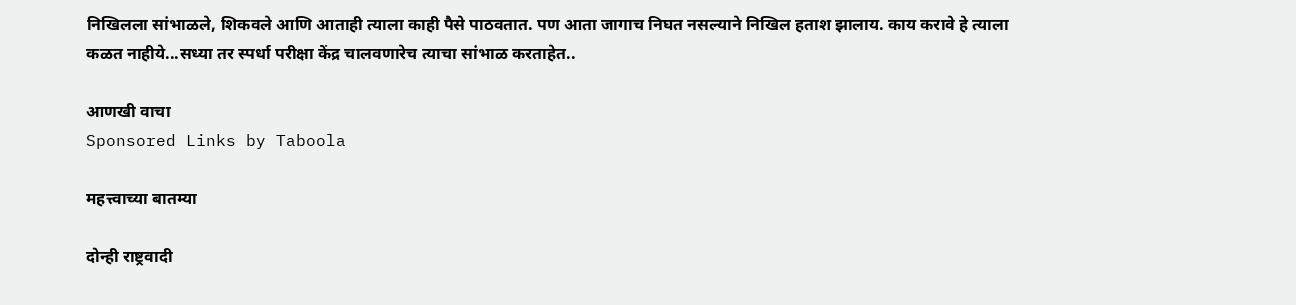निखिलला सांभाळले, शिकवले आणि आताही त्याला काही पैसे पाठवतात. पण आता जागाच निघत नसल्याने निखिल हताश झालाय. काय करावे हे त्याला कळत नाहीये...सध्या तर स्पर्धा परीक्षा केंद्र चालवणारेच त्याचा सांभाळ करताहेत..

आणखी वाचा
Sponsored Links by Taboola

महत्त्वाच्या बातम्या

दोन्ही राष्ट्रवादी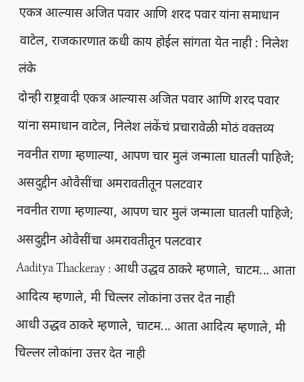एकत्र आल्यास अजित पवार आणि शरद पवार यांना समाधान वाटेल, राजकारणात कधी काय होईल सांगता येत नाही : निलेश लंके
दोन्ही राष्ट्रवादी एकत्र आल्यास अजित पवार आणि शरद पवार यांना समाधान वाटेल, निलेश लंकेंचं प्रचारावेळी मोठं वक्तव्य
नवनीत राणा म्हणाल्या, आपण चार मुलं जन्माला घातली पाहिजे; असदुद्दीन ओवैसींचा अमरावतीतून पलटवार
नवनीत राणा म्हणाल्या, आपण चार मुलं जन्माला घातली पाहिजे; असदुद्दीन ओवैसींचा अमरावतीतून पलटवार
Aaditya Thackeray : आधी उद्धव ठाकरे म्हणाले, चाटम... आता आदित्य म्हणाले, मी चिल्लर लोकांना उत्तर देत नाही
आधी उद्धव ठाकरे म्हणाले, चाटम... आता आदित्य म्हणाले, मी चिल्लर लोकांना उत्तर देत नाही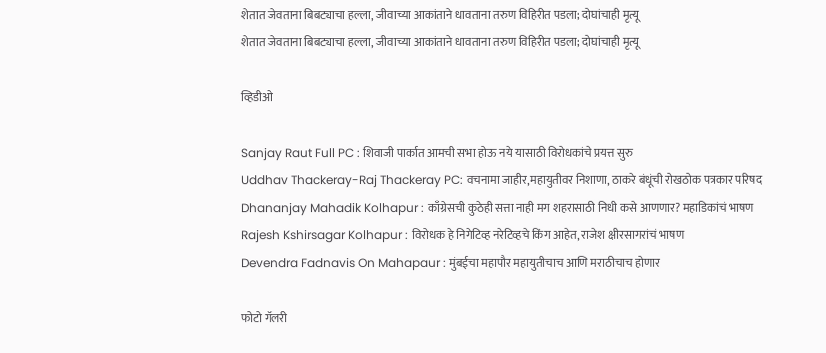शेतात जेवताना बिबट्याचा हल्ला, जीवाच्या आकांताने धावताना तरुण विहिरीत पडला; दोघांचाही मृत्यू
शेतात जेवताना बिबट्याचा हल्ला, जीवाच्या आकांताने धावताना तरुण विहिरीत पडला; दोघांचाही मृत्यू

व्हिडीओ

Sanjay Raut Full PC : शिवाजी पार्कात आमची सभा होऊ नये यासाठी विरोधकांचे प्रयत्त सुरु
Uddhav Thackeray-Raj Thackeray PC: वचनामा जाहीर,महायुतीवर निशाणा, ठाकरे बंधूंची रोखठोक पत्रकार परिषद
Dhananjay Mahadik Kolhapur : काँग्रेसची कुठेही सत्ता नाही मग शहरासाठी निधी कसे आणणार? महाडिकांचं भाषण
Rajesh Kshirsagar Kolhapur : विरोधक हे निगेटिव्ह नरेटिव्हचे किंग आहेत, राजेश क्षीरसागरांचं भाषण
Devendra Fadnavis On Mahapaur : मुंबईचा महापौर महायुतीचाच आणि मराठीचाच होणार

फोटो गॅलरी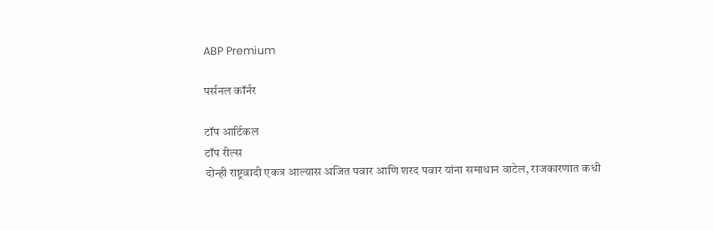ABP Premium

पर्सनल कॉर्नर

टॉप आर्टिकल
टॉप रील्स
दोन्ही राष्ट्रवादी एकत्र आल्यास अजित पवार आणि शरद पवार यांना समाधान वाटेल, राजकारणात कधी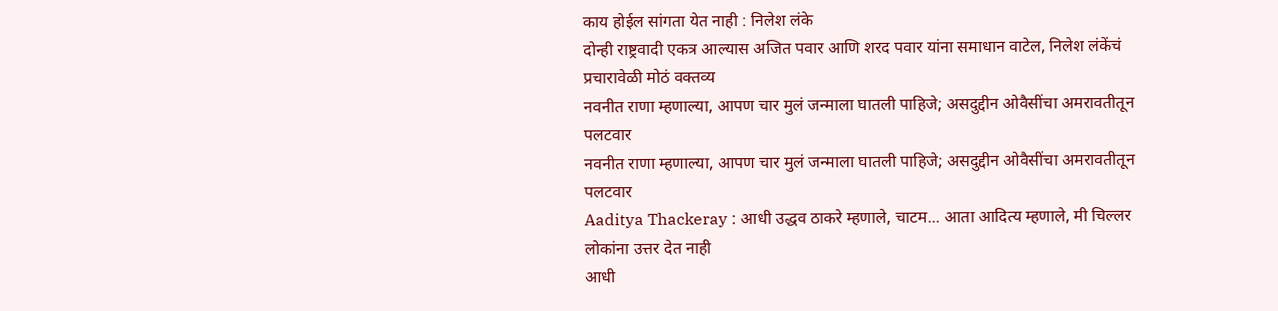काय होईल सांगता येत नाही : निलेश लंके
दोन्ही राष्ट्रवादी एकत्र आल्यास अजित पवार आणि शरद पवार यांना समाधान वाटेल, निलेश लंकेंचं प्रचारावेळी मोठं वक्तव्य
नवनीत राणा म्हणाल्या, आपण चार मुलं जन्माला घातली पाहिजे; असदुद्दीन ओवैसींचा अमरावतीतून पलटवार
नवनीत राणा म्हणाल्या, आपण चार मुलं जन्माला घातली पाहिजे; असदुद्दीन ओवैसींचा अमरावतीतून पलटवार
Aaditya Thackeray : आधी उद्धव ठाकरे म्हणाले, चाटम... आता आदित्य म्हणाले, मी चिल्लर लोकांना उत्तर देत नाही
आधी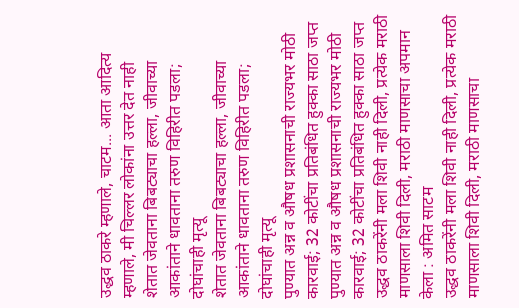उद्धव ठाकरे म्हणाले, चाटम... आता आदित्य म्हणाले, मी चिल्लर लोकांना उत्तर देत नाही
शेतात जेवताना बिबट्याचा हल्ला, जीवाच्या आकांताने धावताना तरुण विहिरीत पडला; दोघांचाही मृत्यू
शेतात जेवताना बिबट्याचा हल्ला, जीवाच्या आकांताने धावताना तरुण विहिरीत पडला; दोघांचाही मृत्यू
पुण्यात अन्न व औषध प्रशासनाची राज्यभर मोठी कारवाई; 32 कोटींचा प्रतिबंधित हुक्का साठा जप्त
पुण्यात अन्न व औषध प्रशासनाची राज्यभर मोठी कारवाई; 32 कोटींचा प्रतिबंधित हुक्का साठा जप्त
उद्धव ठाकरेंनी मला शिवी नाही दिली, प्रत्येक मराठी माणसाला शिवी दिली, मराठी माणसाचा अपमान केला : अमित साटम
उद्धव ठाकरेंनी मला शिवी नाही दिली, प्रत्येक मराठी माणसाला शिवी दिली, मराठी माणसाचा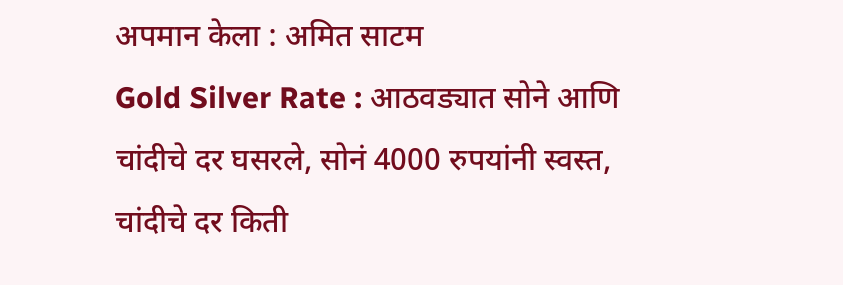अपमान केला : अमित साटम
Gold Silver Rate : आठवड्यात सोने आणि चांदीचे दर घसरले, सोनं 4000 रुपयांनी स्वस्त, चांदीचे दर किती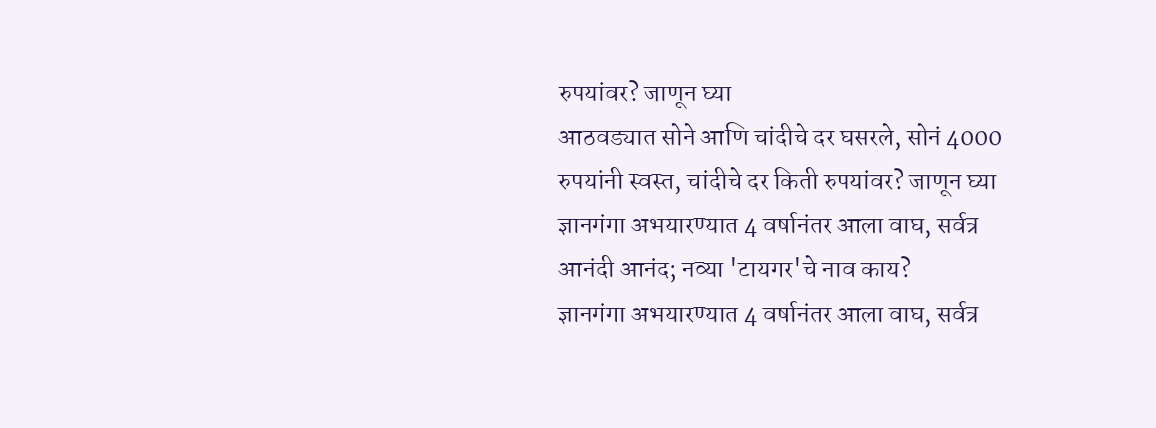रुपयांवर? जाणून घ्या
आठवड्यात सोने आणि चांदीचे दर घसरले, सोनं 4000 रुपयांनी स्वस्त, चांदीचे दर किती रुपयांवर? जाणून घ्या
ज्ञानगंगा अभयारण्यात 4 वर्षानंतर आला वाघ, सर्वत्र आनंदी आनंद; नव्या 'टायगर'चे नाव काय?
ज्ञानगंगा अभयारण्यात 4 वर्षानंतर आला वाघ, सर्वत्र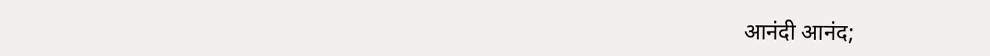आनंदी आनंद;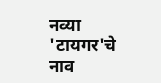नव्या 'टायगर'चे नाव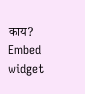काय?
Embed widget